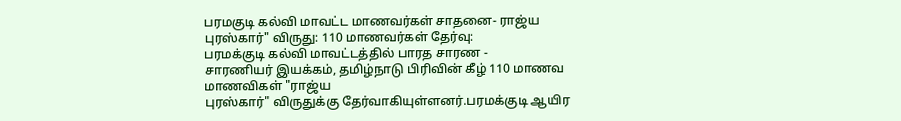பரமகுடி கல்வி மாவட்ட மாணவர்கள் சாதனை- ராஜ்ய புரஸ்கார்" விருது: 110 மாணவர்கள் தேர்வு:
பரமக்குடி கல்வி மாவட்டத்தில் பாரத சாரண -
சாரணியர் இயக்கம், தமிழ்நாடு பிரிவின் கீழ் 110 மாணவ மாணவிகள் "ராஜ்ய
புரஸ்கார்" விருதுக்கு தேர்வாகியுள்ளனர்.பரமக்குடி ஆயிர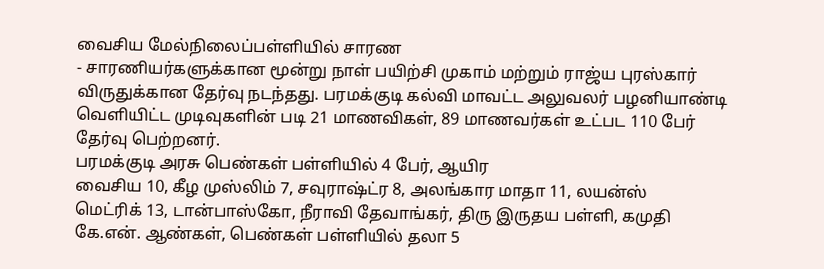வைசிய மேல்நிலைப்பள்ளியில் சாரண
- சாரணியர்களுக்கான மூன்று நாள் பயிற்சி முகாம் மற்றும் ராஜ்ய புரஸ்கார்
விருதுக்கான தேர்வு நடந்தது. பரமக்குடி கல்வி மாவட்ட அலுவலர் பழனியாண்டி
வெளியிட்ட முடிவுகளின் படி 21 மாணவிகள், 89 மாணவர்கள் உட்பட 110 பேர்
தேர்வு பெற்றனர்.
பரமக்குடி அரசு பெண்கள் பள்ளியில் 4 பேர், ஆயிர
வைசிய 10, கீழ முஸ்லிம் 7, சவுராஷ்ட்ர 8, அலங்கார மாதா 11, லயன்ஸ்
மெட்ரிக் 13, டான்பாஸ்கோ, நீராவி தேவாங்கர், திரு இருதய பள்ளி, கமுதி
கே.என். ஆண்கள், பெண்கள் பள்ளியில் தலா 5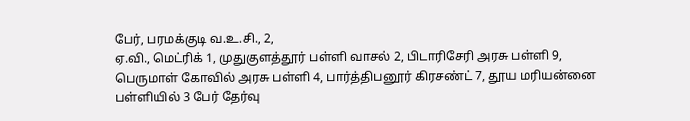பேர், பரமக்குடி வ.உ.சி., 2,
ஏ.வி., மெட்ரிக் 1, முதுகுளத்தூர் பள்ளி வாசல் 2, பிடாரிசேரி அரசு பள்ளி 9,
பெருமாள் கோவில் அரசு பள்ளி 4, பார்த்திபனூர் கிரசண்ட் 7, தூய மரியன்னை
பள்ளியில் 3 பேர் தேர்வு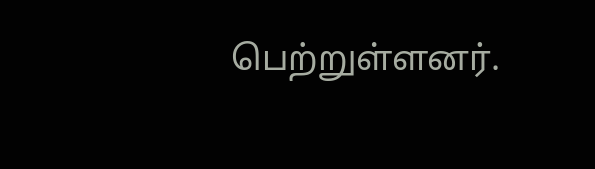பெற்றுள்ளனர்.